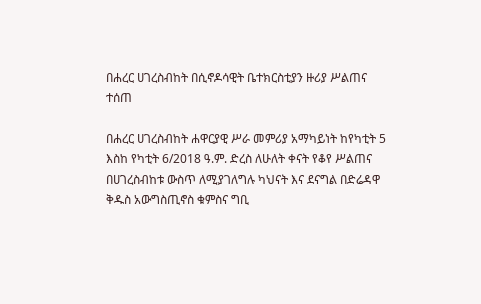በሐረር ሀገረስብከት በሲኖዶሳዊት ቤተክርስቲያን ዙሪያ ሥልጠና ተሰጠ

በሐረር ሀገረስብከት ሐዋርያዊ ሥራ መምሪያ አማካይነት ከየካቲት 5 እስከ የካቲት 6/2018 ዓ.ም. ድረስ ለሁለት ቀናት የቆየ ሥልጠና በሀገረስብከቱ ውስጥ ለሚያገለግሉ ካህናት እና ደናግል በድሬዳዋ ቅዱስ አውግስጢኖስ ቁምስና ግቢ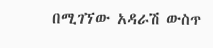በሚገኘው አዳራሽ ውስጥ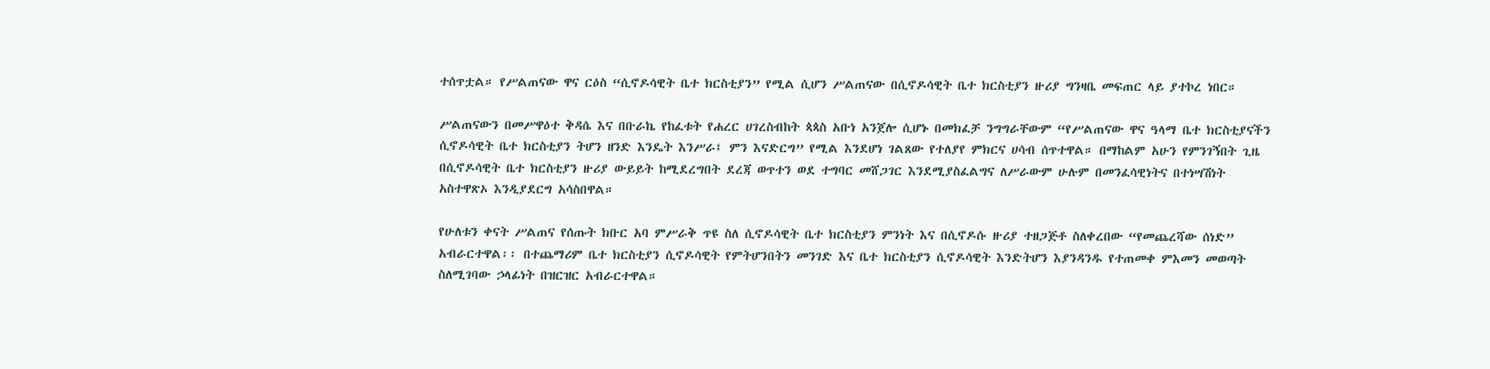ተሰጥቷል። የሥልጠናው ዋና ርዕስ “ሲኖዶሳዊት ቤተ ክርስቲያን” የሚል ሲሆን ሥልጠናው በሲኖዶሳዊት ቤተ ክርስቲያን ዙሪያ ግንዛቤ መፍጠር ላይ ያተኮረ ነበር።

ሥልጠናውን በመሥዋዕተ ቅዳሴ እና በቡራኬ የከፈቱት የሐረር ሀገረስብከት ጳጳስ አቡነ አንጀሎ ሲሆኑ በመክፈቻ ንግግራቸውም “የሥልጠናው ዋና ዓላማ ቤተ ክርስቲያናችን ሲኖዶሳዊት ቤተ ክርስቲያን ትሆን ዘንድ እንዴት እንሥራ፤ ምን እናድርግ” የሚል እንደሆነ ገልጸው የተለያየ ምክርና ሀሳብ ሰጥተዋል። በማከልም አሁን የምንገኝበት ጊዜ በሲኖዶሳዊት ቤተ ክርስቲያን ዙሪያ ውይይት ከሚደረግበት ደረጃ ወጥተን ወደ ተግባር መሸጋገር እንደሚያስፈልግና ለሥራውም ሁሉም በመንፈሳዊነትና በተነሣሽነት አስተዋጽኦ እንዲያደርግ አሳስበዋል።

የሁለቱን ቀናት ሥልጠና የሰጡት ክቡር አባ ምሥራቅ ጥዩ ስለ ሲኖዶሳዊት ቤተ ክርስቲያን ምንነት እና በሲኖዶሱ ዙሪያ ተዘጋጅቶ ስለቀረበው “የመጨረሻው ሰነድ” አብራርተዋል፡፡ በተጨማሪም ቤተ ክርስቲያን ሲኖዶሳዊት የምትሆንበትን መንገድ እና ቤተ ክርስቲያን ሲኖዶሳዊት እንድትሆን እያንዳንዱ የተጠመቀ ምእመን መወጣት ስለሚገባው ኃላፊነት በዝርዝር አብራርተዋል።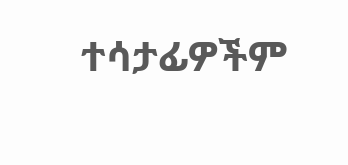ተሳታፊዎችም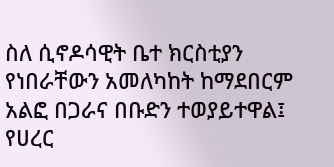ስለ ሲኖዶሳዊት ቤተ ክርስቲያን የነበራቸውን አመለካከት ከማደበርም አልፎ በጋራና በቡድን ተወያይተዋል፤ የሀረር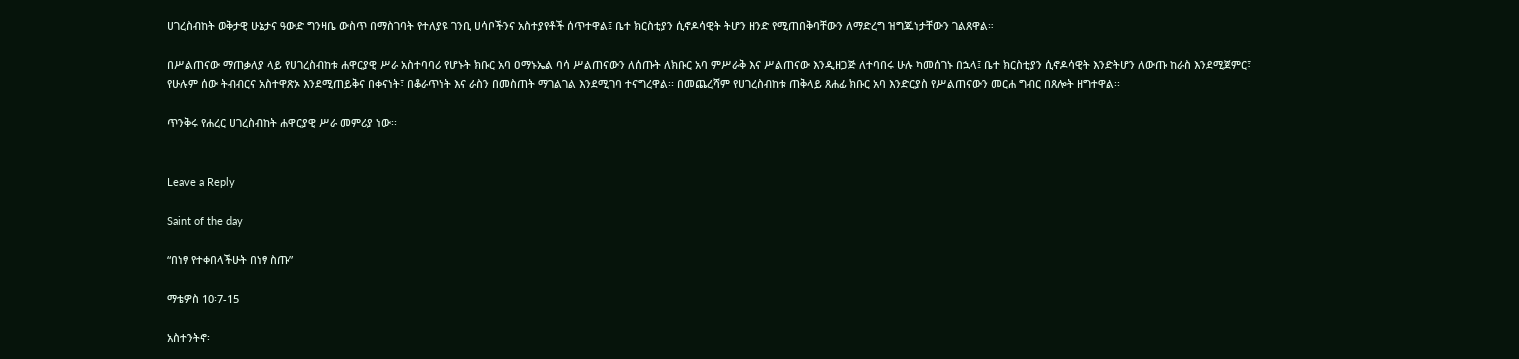ሀገረስብከት ወቅታዊ ሁኔታና ዓውድ ግንዛቤ ውስጥ በማስገባት የተለያዩ ገንቢ ሀሳቦችንና አስተያየቶች ሰጥተዋል፤ ቤተ ክርስቲያን ሲኖዶሳዊት ትሆን ዘንድ የሚጠበቅባቸውን ለማድረግ ዝግጁነታቸውን ገልጸዋል።

በሥልጠናው ማጠቃለያ ላይ የሀገረስብከቱ ሐዋርያዊ ሥራ አስተባባሪ የሆኑት ክቡር አባ ዐማኑኤል ባሳ ሥልጠናውን ለሰጡት ለክቡር አባ ምሥራቅ እና ሥልጠናው እንዲዘጋጅ ለተባበሩ ሁሉ ካመሰገኑ በኋላ፤ ቤተ ክርስቲያን ሲኖዶሳዊት እንድትሆን ለውጡ ከራስ እንደሚጀምር፣ የሁሉም ሰው ትብብርና አስተዋጽኦ እንደሚጠይቅና በቀናነት፣ በቆራጥነት እና ራስን በመስጠት ማገልገል እንደሚገባ ተናግረዋል፡፡ በመጨረሻም የሀገረስብከቱ ጠቅላይ ጸሐፊ ክቡር አባ እንድርያስ የሥልጠናውን መርሐ ግብር በጸሎት ዘግተዋል፡፡

ጥንቅሩ የሐረር ሀገረስብከት ሐዋርያዊ ሥራ መምሪያ ነው፡፡


Leave a Reply

Saint of the day

“በነፃ የተቀበላችሁት በነፃ ስጡ”

ማቴዎስ 10፡7-15

አስተንትኖ፡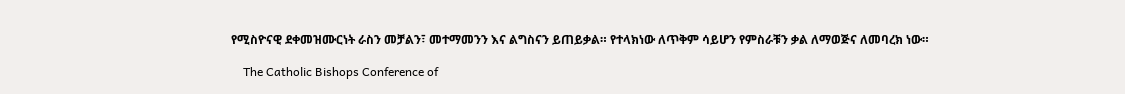የሚስዮናዊ ደቀመዝሙርነት ራስን መቻልን፣ መተማመንን እና ልግስናን ይጠይቃል። የተላክነው ለጥቅም ሳይሆን የምስራቹን ቃል ለማወጅና ለመባረክ ነው።

    The Catholic Bishops Conference of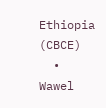Ethiopia (CBCE)
  • Wawel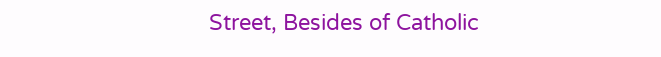Street, Besides of Catholic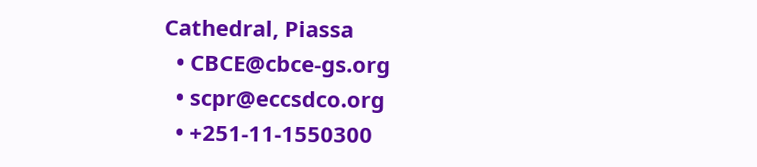Cathedral, Piassa
  • CBCE@cbce-gs.org
  • scpr@eccsdco.org
  • +251-11-1550300